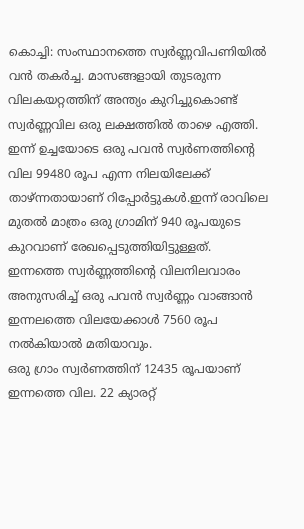കൊച്ചി: സംസ്ഥാനത്തെ സ്വർണ്ണവിപണിയിൽ വൻ തകർച്ച. മാസങ്ങളായി തുടരുന്ന വിലകയറ്റത്തിന് അന്ത്യം കുറിച്ചുകൊണ്ട് സ്വർണ്ണവില ഒരു ലക്ഷത്തിൽ താഴെ എത്തി. ഇന്ന് ഉച്ചയോടെ ഒരു പവൻ സ്വർണത്തിന്റെ വില 99480 രൂപ എന്ന നിലയിലേക്ക് താഴ്ന്നതായാണ് റിപ്പോർട്ടുകൾ.ഇന്ന് രാവിലെ മുതൽ മാത്രം ഒരു ഗ്രാമിന് 940 രൂപയുടെ കുറവാണ് രേഖപ്പെടുത്തിയിട്ടുള്ളത്. ഇന്നത്തെ സ്വർണ്ണത്തിന്റെ വിലനിലവാരം അനുസരിച്ച് ഒരു പവൻ സ്വർണ്ണം വാങ്ങാൻ ഇന്നലത്തെ വിലയേക്കാൾ 7560 രൂപ നൽകിയാൽ മതിയാവും.
ഒരു ഗ്രാം സ്വർണത്തിന് 12435 രൂപയാണ് ഇന്നത്തെ വില. 22 ക്യാരറ്റ്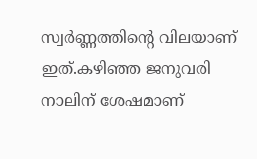സ്വർണ്ണത്തിന്റെ വിലയാണ് ഇത്.കഴിഞ്ഞ ജനുവരി നാലിന് ശേഷമാണ്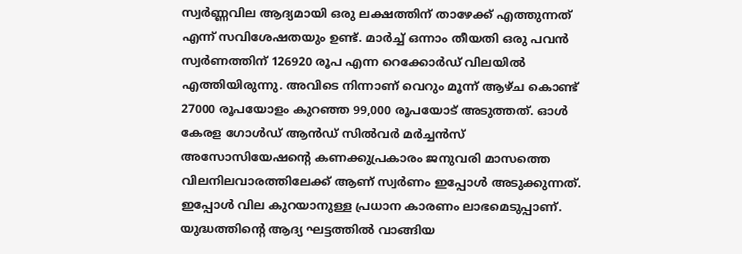സ്വർണ്ണവില ആദ്യമായി ഒരു ലക്ഷത്തിന് താഴേക്ക് എത്തുന്നത് എന്ന് സവിശേഷതയും ഉണ്ട്. മാർച്ച് ഒന്നാം തീയതി ഒരു പവൻ സ്വർണത്തിന് 126920 രൂപ എന്ന റെക്കോർഡ് വിലയിൽ എത്തിയിരുന്നു. അവിടെ നിന്നാണ് വെറും മൂന്ന് ആഴ്ച കൊണ്ട് 27000 രൂപയോളം കുറഞ്ഞ 99,000 രൂപയോട് അടുത്തത്. ഓൾ കേരള ഗോൾഡ് ആൻഡ് സിൽവർ മർച്ചൻസ് അസോസിയേഷന്റെ കണക്കുപ്രകാരം ജനുവരി മാസത്തെ വിലനിലവാരത്തിലേക്ക് ആണ് സ്വർണം ഇപ്പോൾ അടുക്കുന്നത്.
ഇപ്പോൾ വില കുറയാനുള്ള പ്രധാന കാരണം ലാഭമെടുപ്പാണ്. യുദ്ധത്തിന്റെ ആദ്യ ഘട്ടത്തിൽ വാങ്ങിയ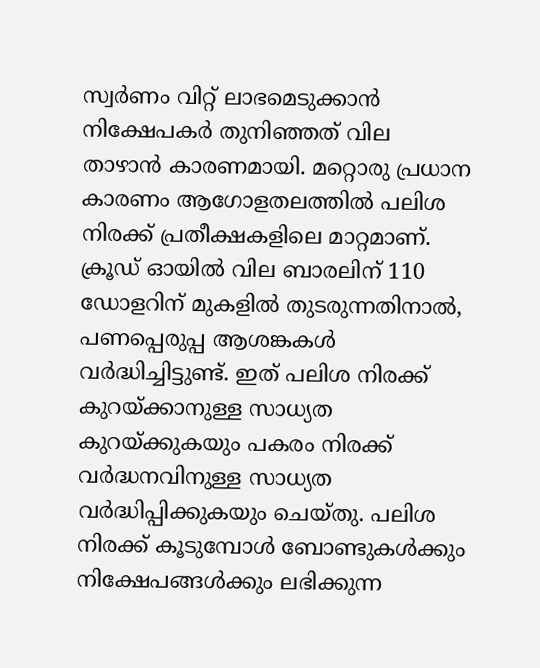സ്വർണം വിറ്റ് ലാഭമെടുക്കാൻ നിക്ഷേപകർ തുനിഞ്ഞത് വില താഴാൻ കാരണമായി. മറ്റൊരു പ്രധാന കാരണം ആഗോളതലത്തിൽ പലിശ നിരക്ക് പ്രതീക്ഷകളിലെ മാറ്റമാണ്. ക്രൂഡ് ഓയിൽ വില ബാരലിന് 110 ഡോളറിന് മുകളിൽ തുടരുന്നതിനാൽ, പണപ്പെരുപ്പ ആശങ്കകൾ വർദ്ധിച്ചിട്ടുണ്ട്. ഇത് പലിശ നിരക്ക് കുറയ്ക്കാനുള്ള സാധ്യത കുറയ്ക്കുകയും പകരം നിരക്ക് വർദ്ധനവിനുള്ള സാധ്യത വർദ്ധിപ്പിക്കുകയും ചെയ്തു. പലിശ നിരക്ക് കൂടുമ്പോൾ ബോണ്ടുകൾക്കും നിക്ഷേപങ്ങൾക്കും ലഭിക്കുന്ന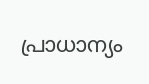പ്രാധാന്യം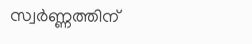സ്വർണ്ണത്തിന്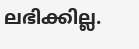ലഭിക്കില്ല.